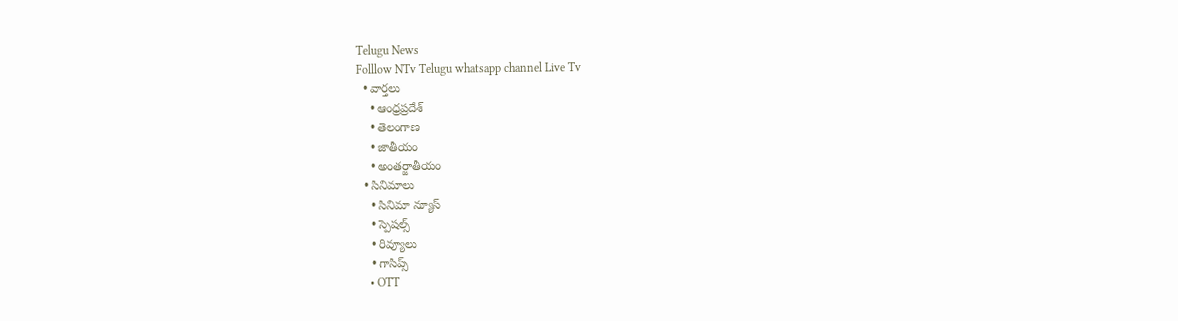Telugu News
Folllow NTv Telugu whatsapp channel Live Tv
  • వార్తలు
    • ఆంధ్రప్రదేశ్
    • తెలంగాణ
    • జాతీయం
    • అంతర్జాతీయం
  • సినిమాలు
    • సినిమా న్యూస్
    • స్పెషల్స్
    • రివ్యూలు
    • గాసిప్స్
    • OTT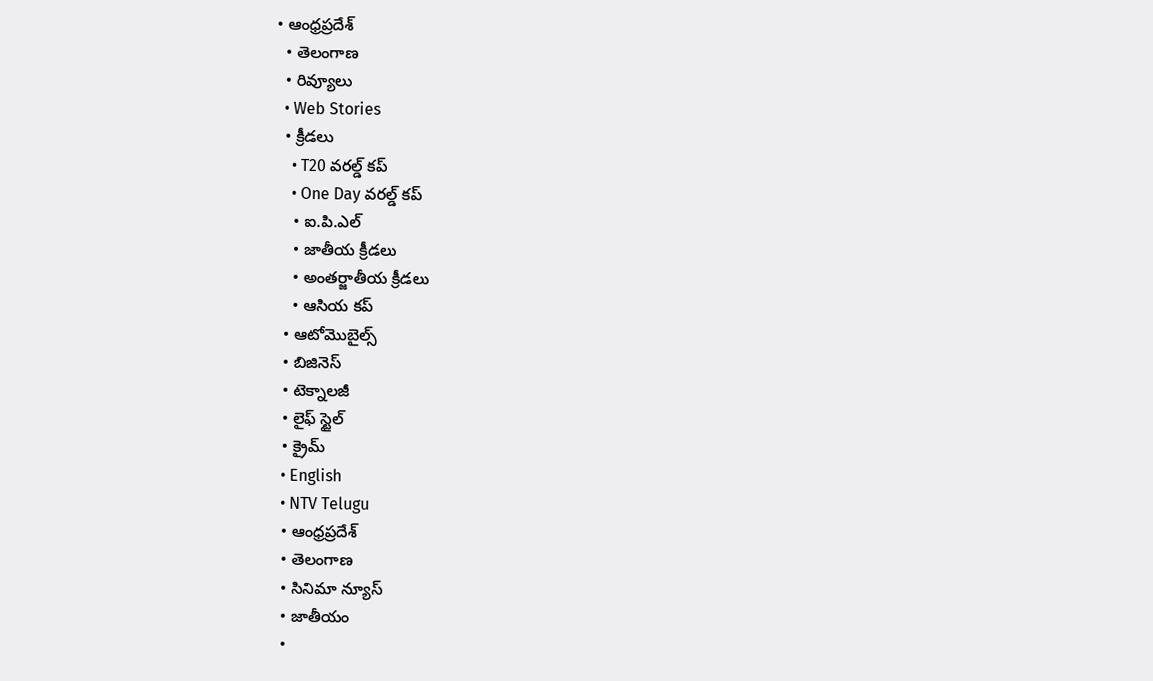• ఆంధ్రప్రదేశ్
  • తెలంగాణ
  • రివ్యూలు
  • Web Stories
  • క్రీడలు
    • T20 వరల్డ్ కప్
    • One Day వరల్డ్ కప్
    • ఐ.పి.ఎల్
    • జాతీయ క్రీడలు
    • అంతర్జాతీయ క్రీడలు
    • ఆసియ కప్
  • ఆటోమొబైల్స్
  • బిజినెస్‌
  • టెక్నాలజీ
  • లైఫ్ స్టైల్
  • క్రైమ్
  • English
  • NTV Telugu
  • ఆంధ్రప్రదేశ్
  • తెలంగాణ
  • సినిమా న్యూస్
  • జాతీయం
  •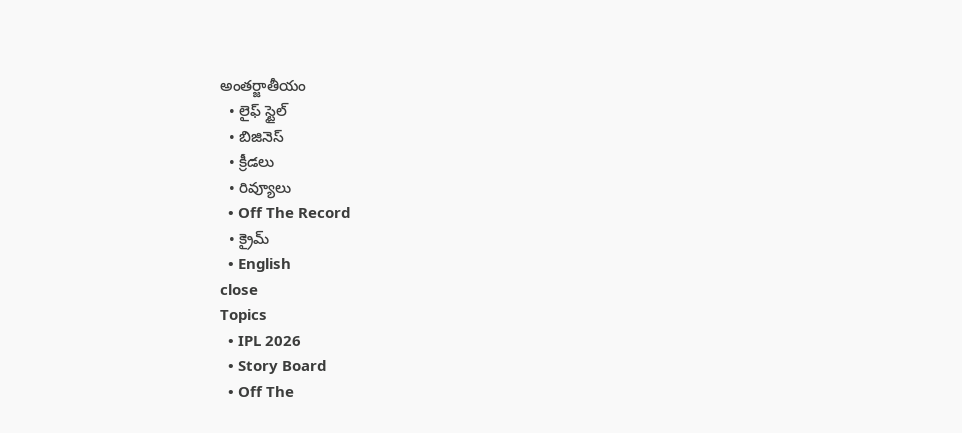అంతర్జాతీయం
  • లైఫ్ స్టైల్
  • బిజినెస్‌
  • క్రీడలు
  • రివ్యూలు
  • Off The Record
  • క్రైమ్
  • English
close
Topics
  • IPL 2026
  • Story Board
  • Off The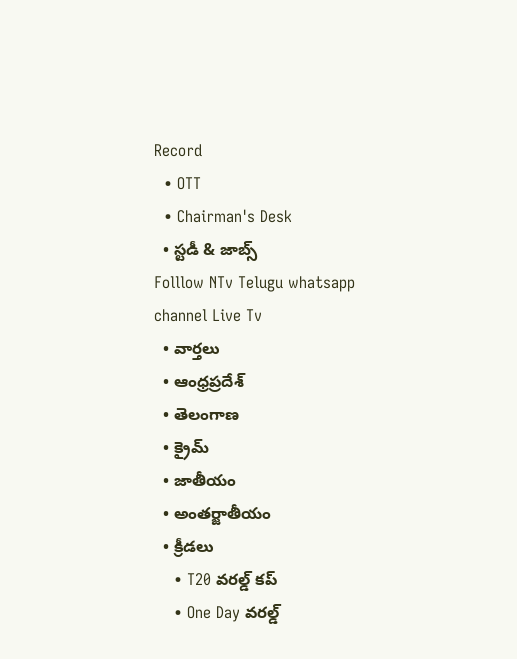Record
  • OTT
  • Chairman's Desk
  • స్టడీ & జాబ్స్
Folllow NTv Telugu whatsapp channel Live Tv
  • వార్తలు
  • ఆంధ్రప్రదేశ్
  • తెలంగాణ
  • క్రైమ్
  • జాతీయం
  • అంతర్జాతీయం
  • క్రీడలు
    • T20 వరల్డ్ కప్
    • One Day వరల్డ్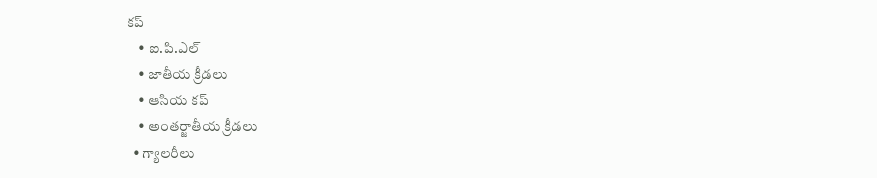కప్
    • ఐ.పి.ఎల్
    • జాతీయ క్రీడలు
    • ఆసియ కప్
    • అంతర్జాతీయ క్రీడలు
  • గ్యాలరీలు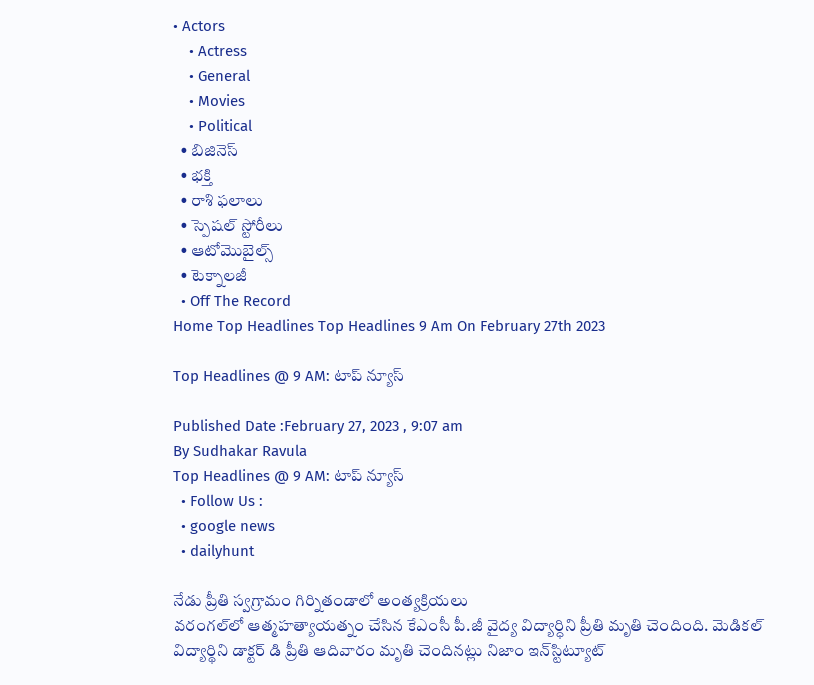• Actors
    • Actress
    • General
    • Movies
    • Political
  • బిజినెస్‌
  • భక్తి
  • రాశి ఫలాలు
  • స్పెషల్‌ స్టోరీలు
  • ఆటోమొబైల్స్
  • టెక్నాలజీ
  • Off The Record
Home Top Headlines Top Headlines 9 Am On February 27th 2023

Top Headlines @ 9 AM: టాప్‌ న్యూస్‌

Published Date :February 27, 2023 , 9:07 am
By Sudhakar Ravula
Top Headlines @ 9 AM: టాప్‌ న్యూస్‌
  • Follow Us :
  • google news
  • dailyhunt

నేడు ప్రీతి స్వగ్రామం గిర్నితండాలో అంత్యక్రియలు
వరంగల్‌లో ఆత్మహత్యాయత్నం చేసిన కేఎంసీ పీ.జీ వైద్య విద్యార్ధిని ప్రీతి మృతి చెందింది. మెడికల్ విద్యార్థిని డాక్టర్ డి ప్రీతి ఆదివారం మృతి చెందినట్లు నిజాం ఇన్‌స్టిట్యూట్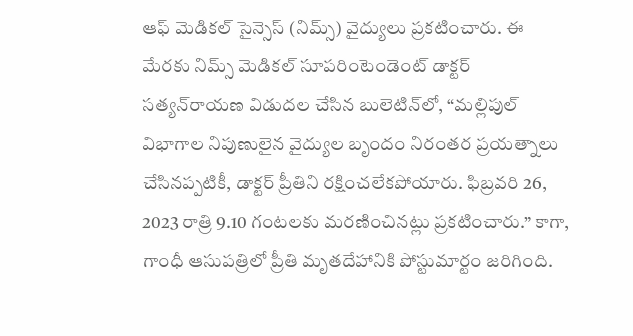ఆఫ్ మెడికల్ సైన్సెస్ (నిమ్స్) వైద్యులు ప్రకటించారు. ఈ మేరకు నిమ్స్ మెడికల్ సూపరింటెండెంట్ డాక్టర్ సత్యన్‌రాయణ విడుదల చేసిన బులెటిన్‌లో, “మల్లిపుల్‌ విభాగాల నిపుణులైన వైద్యుల బృందం నిరంతర ప్రయత్నాలు చేసినప్పటికీ, డాక్టర్ ప్రీతిని రక్షించలేకపోయారు. ఫిబ్రవరి 26, 2023 రాత్రి 9.10 గంటలకు మరణించినట్లు ప్రకటించారు.” కాగా, గాంధీ ఆసుపత్రిలో ప్రీతి మృతదేహానికి పోస్టుమార్టం జరిగింది.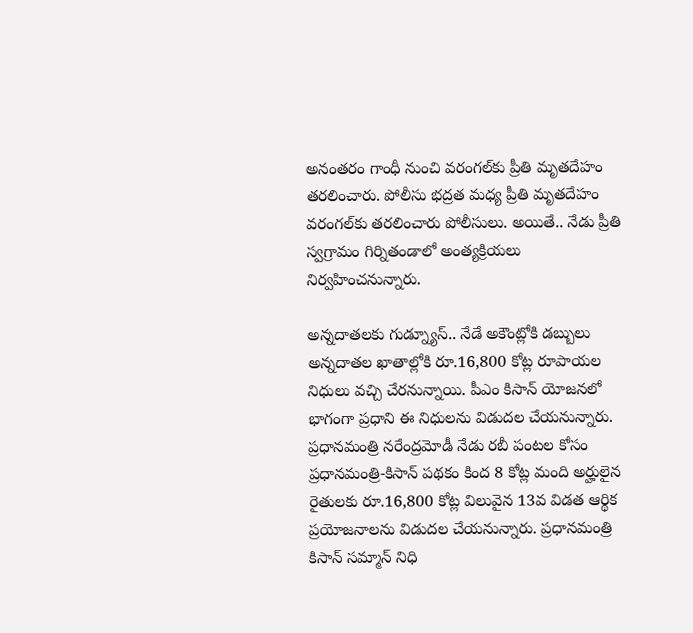అనంతరం గాంధీ నుంచి వరంగల్‌కు ప్రీతి మృతదేహం తరలించారు. పోలీసు భద్రత మధ్య ప్రీతి మృతదేహం వరంగల్‌కు తరలించారు పోలీసులు. అయితే.. నేడు ప్రీతి స్వగ్రామం గిర్నితండాలో అంత్యక్రియలు నిర్వహించనున్నారు.

అన్నదాతలకు గుడ్న్యూస్.. నేడే అకౌంట్లోకి డబ్బులు
అన్నదాతల ఖాతాల్లోకి రూ.16,800 కోట్ల రూపాయల నిధులు వచ్చి చేరనున్నాయి. పీఎం కిసాన్‌ యోజనలో భాగంగా ప్రధాని ఈ నిధులను విడుదల చేయనున్నారు. ప్రధానమంత్రి నరేంద్రమోడీ నేడు రబీ పంటల కోసం ప్రధానమంత్రి-కిసాన్ పథకం కింద 8 కోట్ల మంది అర్హులైన రైతులకు రూ.16,800 కోట్ల విలువైన 13వ విడత ఆర్థిక ప్రయోజనాలను విడుదల చేయనున్నారు. ప్రధానమంత్రి కిసాన్ సమ్మాన్ నిధి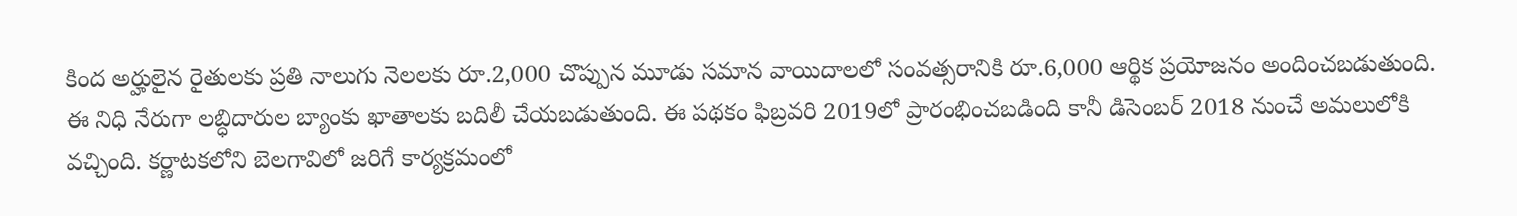కింద అర్హులైన రైతులకు ప్రతి నాలుగు నెలలకు రూ.2,000 చొప్పున మూడు సమాన వాయిదాలలో సంవత్సరానికి రూ.6,000 ఆర్థిక ప్రయోజనం అందించబడుతుంది. ఈ నిధి నేరుగా లబ్ధిదారుల బ్యాంకు ఖాతాలకు బదిలీ చేయబడుతుంది. ఈ పథకం ఫిబ్రవరి 2019లో ప్రారంభించబడింది కానీ డిసెంబర్ 2018 నుంచే అమలులోకి వచ్చింది. కర్ణాటకలోని బెలగావిలో జరిగే కార్యక్రమంలో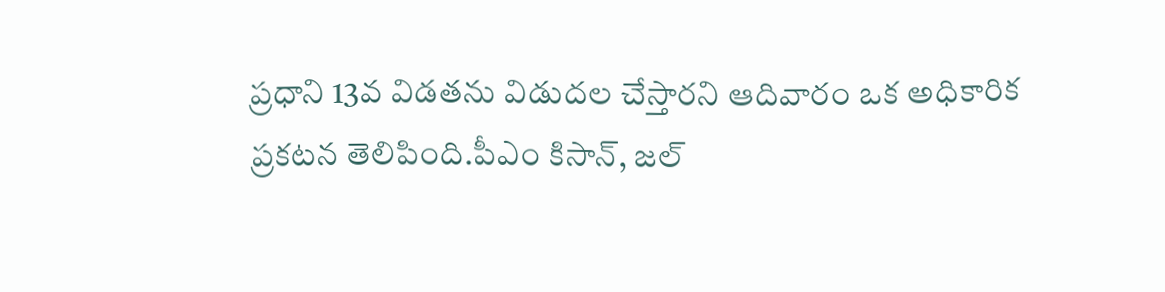ప్రధాని 13వ విడతను విడుదల చేస్తారని ఆదివారం ఒక అధికారిక ప్రకటన తెలిపింది.పీఎం కిసాన్, జల్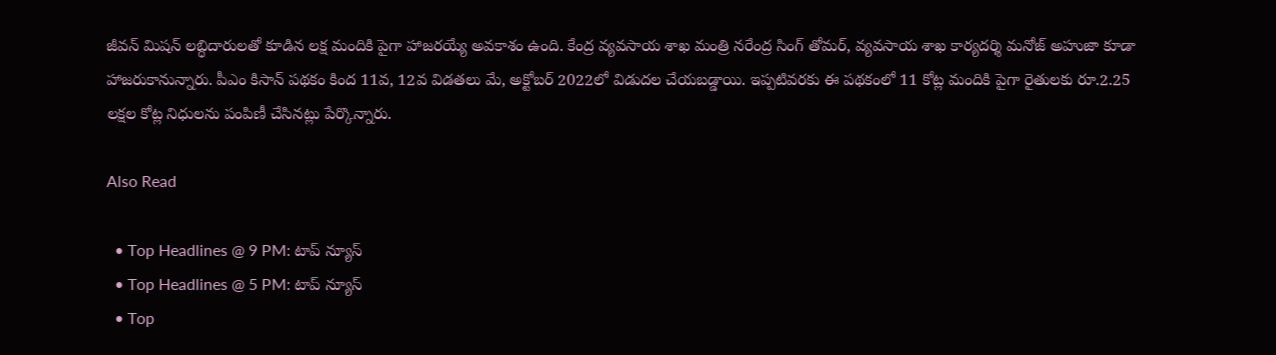జీవన్ మిషన్ లబ్ధిదారులతో కూడిన లక్ష మందికి పైగా హాజరయ్యే అవకాశం ఉంది. కేంద్ర వ్యవసాయ శాఖ మంత్రి నరేంద్ర సింగ్‌ తోమర్‌, వ్యవసాయ శాఖ కార్యదర్శి మనోజ్‌ అహుజా కూడా హాజరుకానున్నారు. పీఎం కిసాన్‌ పథకం కింద 11వ, 12వ విడతలు మే, అక్టోబర్ 2022లో విడుదల చేయబడ్డాయి. ఇప్పటివరకు ఈ పథకంలో 11 కోట్ల మందికి పైగా రైతులకు రూ.2.25 లక్షల కోట్ల నిధులను పంపిణీ చేసినట్లు పేర్కొన్నారు.

Also Read

  • Top Headlines @ 9 PM: టాప్‌ న్యూస్‌
  • Top Headlines @ 5 PM: టాప్‌ న్యూస్‌
  • Top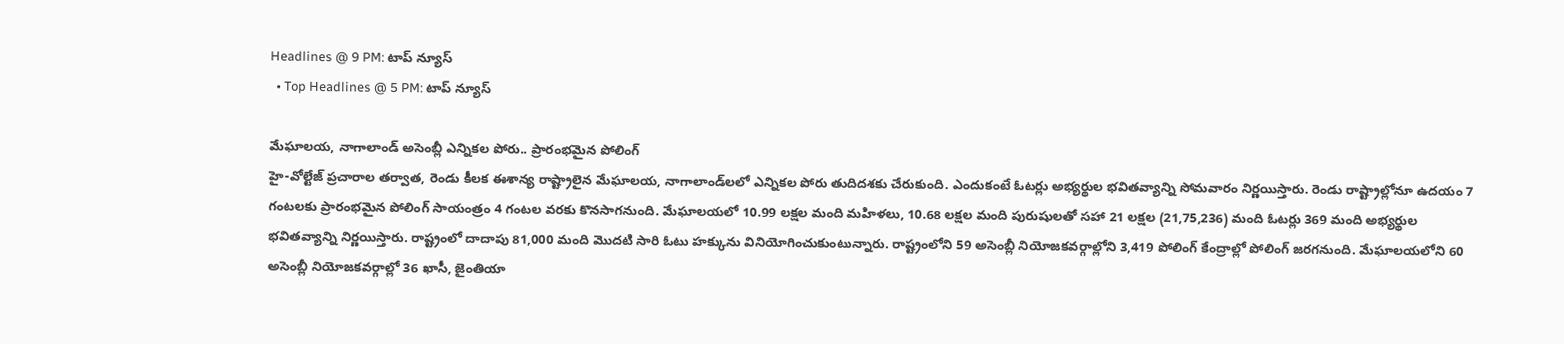Headlines @ 9 PM: టాప్‌ న్యూస్‌
  • Top Headlines @ 5 PM: టాప్‌ న్యూస్‌

మేఘాలయ, నాగాలాండ్ అసెంబ్లీ ఎన్నికల పోరు.. ప్రారంభమైన పోలింగ్
హై-వోల్టేజ్ ప్రచారాల తర్వాత, రెండు కీలక ఈశాన్య రాష్ట్రాలైన మేఘాలయ, నాగాలాండ్‌లలో ఎన్నికల పోరు తుదిదశకు చేరుకుంది. ఎందుకంటే ఓటర్లు అభ్యర్థుల భవితవ్యాన్ని సోమవారం నిర్ణయిస్తారు. రెండు రాష్ట్రాల్లోనూ ఉదయం 7 గంటలకు ప్రారంభమైన పోలింగ్ సాయంత్రం 4 గంటల వరకు కొనసాగనుంది. మేఘాలయలో 10.99 లక్షల మంది మహిళలు, 10.68 లక్షల మంది పురుషులతో సహా 21 లక్షల (21,75,236) మంది ఓటర్లు 369 మంది అభ్యర్థుల భవితవ్యాన్ని నిర్ణయిస్తారు. రాష్ట్రంలో దాదాపు 81,000 మంది మొదటి సారి ఓటు హక్కును వినియోగించుకుంటున్నారు. రాష్ట్రంలోని 59 అసెంబ్లీ నియోజకవర్గాల్లోని 3,419 పోలింగ్‌ కేంద్రాల్లో పోలింగ్‌ జరగనుంది. మేఘాలయలోని 60 అసెంబ్లీ నియోజకవర్గాల్లో 36 ఖాసీ, జైంతియా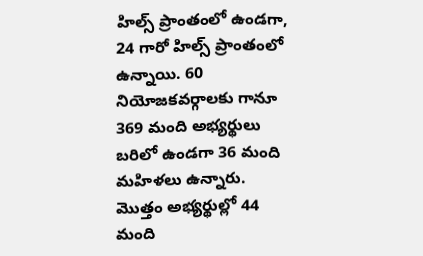హిల్స్ ప్రాంతంలో ఉండగా, 24 గారో హిల్స్ ప్రాంతంలో ఉన్నాయి. 60 నియోజకవర్గాలకు గానూ 369 మంది అభ్యర్థులు బరిలో ఉండగా 36 మంది మహిళలు ఉన్నారు. మొత్తం అభ్యర్థుల్లో 44 మంది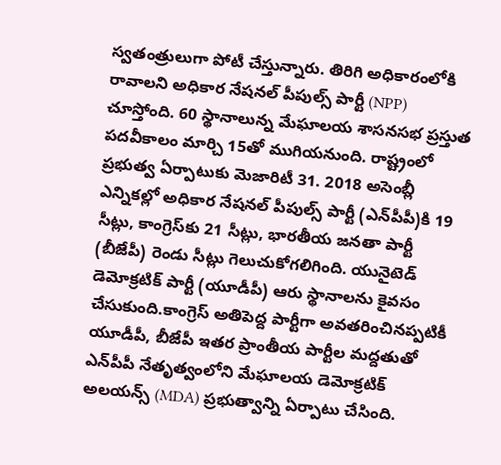స్వతంత్రులుగా పోటీ చేస్తున్నారు. తిరిగి అధికారంలోకి రావాలని అధికార నేషనల్ పీపుల్స్ పార్టీ (NPP) చూస్తోంది. 60 స్థానాలున్న మేఘాలయ శాసనసభ ప్రస్తుత పదవీకాలం మార్చి 15తో ముగియనుంది. రాష్ట్రంలో ప్రభుత్వ ఏర్పాటుకు మెజారిటీ 31. 2018 అసెంబ్లీ ఎన్నికల్లో అధికార నేషనల్ పీపుల్స్ పార్టీ (ఎన్‌పీపీ)కి 19 సీట్లు, కాంగ్రెస్‌కు 21 సీట్లు, భారతీయ జనతా పార్టీ (బీజేపీ) రెండు సీట్లు గెలుచుకోగలిగింది. యునైటెడ్ డెమోక్రటిక్ పార్టీ (యూడీపీ) ఆరు స్థానాలను కైవసం చేసుకుంది.కాంగ్రెస్ అతిపెద్ద పార్టీగా అవతరించినప్పటికీ యూడీపీ, బీజేపీ ఇతర ప్రాంతీయ పార్టీల మద్దతుతో ఎన్‌పీపీ నేతృత్వంలోని మేఘాలయ డెమోక్రటిక్ అలయన్స్ (MDA) ప్రభుత్వాన్ని ఏర్పాటు చేసింది.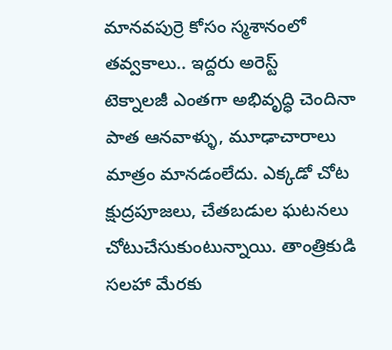మానవపుర్రె కోసం స్మశానంలో తవ్వకాలు.. ఇద్దరు అరెస్ట్
టెక్నాలజీ ఎంతగా అభివృద్ధి చెందినా పాత ఆనవాళ్ళు, మూఢాచారాలు మాత్రం మానడంలేదు. ఎక్కడో చోట క్షుద్రపూజలు, చేతబడుల ఘటనలు చోటుచేసుకుంటున్నాయి. తాంత్రికుడి సలహా మేరకు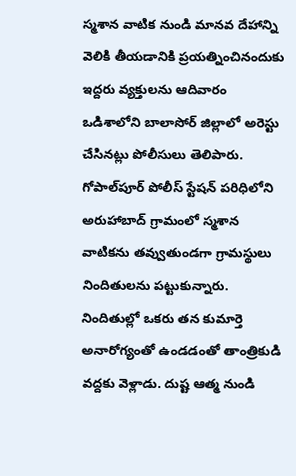స్మశాన వాటిక నుండి మానవ దేహాన్ని వెలికి తీయడానికి ప్రయత్నించినందుకు ఇద్దరు వ్యక్తులను ఆదివారం ఒడిశాలోని బాలాసోర్ జిల్లాలో అరెస్టు చేసినట్లు పోలీసులు తెలిపారు. గోపాల్‌పూర్ పోలీస్ స్టేషన్ పరిధిలోని అరుహాబాద్ గ్రామంలో స్మశాన వాటికను తవ్వుతుండగా గ్రామస్థులు నిందితులను పట్టుకున్నారు. నిందితుల్లో ఒకరు తన కుమార్తె అనారోగ్యంతో ఉండడంతో తాంత్రికుడి వద్దకు వెళ్లాడు. దుష్ట ఆత్మ నుండి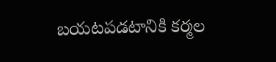బయటపడటానికి కర్మల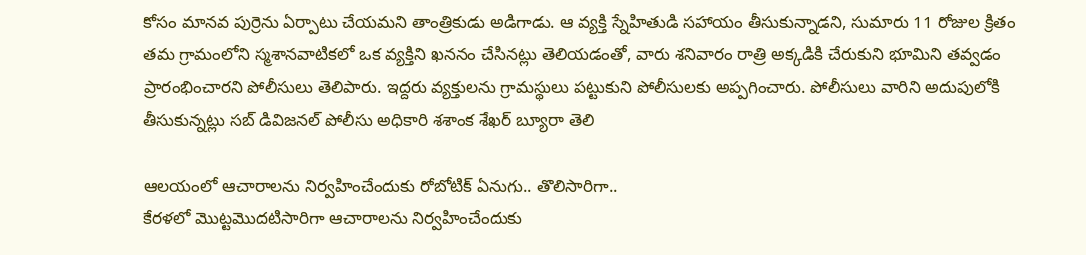కోసం మానవ పుర్రెను ఏర్పాటు చేయమని తాంత్రికుడు అడిగాడు. ఆ వ్యక్తి స్నేహితుడి సహాయం తీసుకున్నాడని, సుమారు 11 రోజుల క్రితం తమ గ్రామంలోని స్మశానవాటికలో ఒక వ్యక్తిని ఖననం చేసినట్లు తెలియడంతో, వారు శనివారం రాత్రి అక్కడికి చేరుకుని భూమిని తవ్వడం ప్రారంభించారని పోలీసులు తెలిపారు. ఇద్దరు వ్యక్తులను గ్రామస్థులు పట్టుకుని పోలీసులకు అప్పగించారు. పోలీసులు వారిని అదుపులోకి తీసుకున్నట్లు సబ్ డివిజనల్ పోలీసు అధికారి శశాంక శేఖర్ బ్యూరా తెలి

ఆలయంలో ఆచారాలను నిర్వహించేందుకు రోబోటిక్ ఏనుగు.. తొలిసారిగా..
కేరళలో మొట్టమొదటిసారిగా ఆచారాలను నిర్వహించేందుకు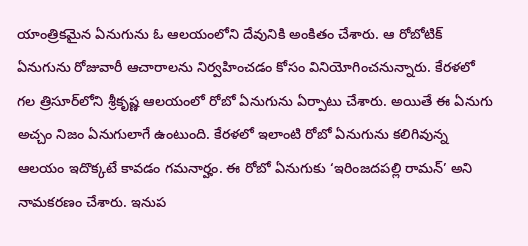యాంత్రికమైన ఏనుగును ఓ ఆలయంలోని దేవునికి అంకితం చేశారు. ఆ రోబోటిక్ ఏనుగును రోజువారీ ఆచారాలను నిర్వహించడం కోసం వినియోగించనున్నారు. కేరళలో గల త్రిసూర్‌లోని శ్రీకృష్ణ ఆల‌యంలో రోబో ఏనుగును ఏర్పాటు చేశారు. అయితే ఈ ఏనుగు అచ్చం నిజం ఏనుగులాగే ఉంటుంది. కేరళలో ఇలాంటి రోబో ఏనుగును కలిగివున్న ఆలయం ఇదొక్కటే కావడం గమనార్హం. ఈ రోబో ఏనుగుకు ‘ఇరింజదపల్లి రామన్’ అని నామకరణం చేశారు. ఇనుప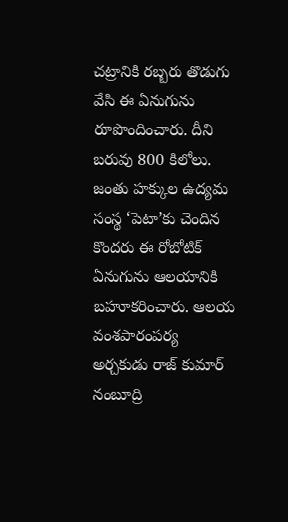చట్రానికి రబ్బరు తొడుగు వేసి ఈ ఏనుగును రూపొందించారు. దీని బరువు 800 కిలోలు. జంతు హక్కుల ఉద్యమ సంస్థ ‘పెటా’కు చెందిన కొందరు ఈ రోబోటిక్ ఏనుగును ఆలయానికి బహూకరించారు. ఆలయ వంశపారంపర్య అర్చకుడు రాజ్ కుమార్ నంబూద్రి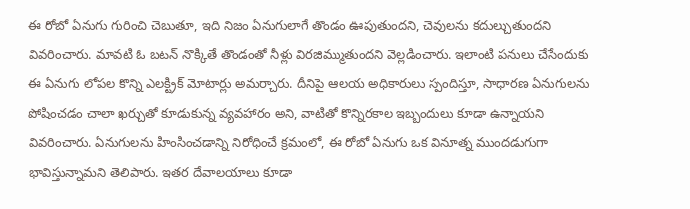ఈ రోబో ఏనుగు గురించి చెబుతూ, ఇది నిజం ఏనుగులాగే తొండం ఊపుతుందని, చెవులను కదుల్చుతుందని వివరించారు. మావటి ఓ బటన్ నొక్కితే తొండంతో నీళ్లు విరజిమ్ముతుందని వెల్లడించారు. ఇలాంటి పనులు చేసేందుకు ఈ ఏనుగు లోపల కొన్ని ఎలక్ట్రిక్ మోటార్లు అమర్చారు. దీనిపై ఆలయ అధికారులు స్పందిస్తూ, సాధారణ ఏనుగులను పోషించడం చాలా ఖర్చుతో కూడుకున్న వ్యవహారం అని, వాటితో కొన్నిరకాల ఇబ్బందులు కూడా ఉన్నాయని వివరించారు. ఏనుగులను హింసించడాన్ని నిరోధించే క్రమంలో, ఈ రోబో ఏనుగు ఒక వినూత్న ముందడుగుగా భావిస్తున్నామని తెలిపారు. ఇతర దేవాలయాలు కూడా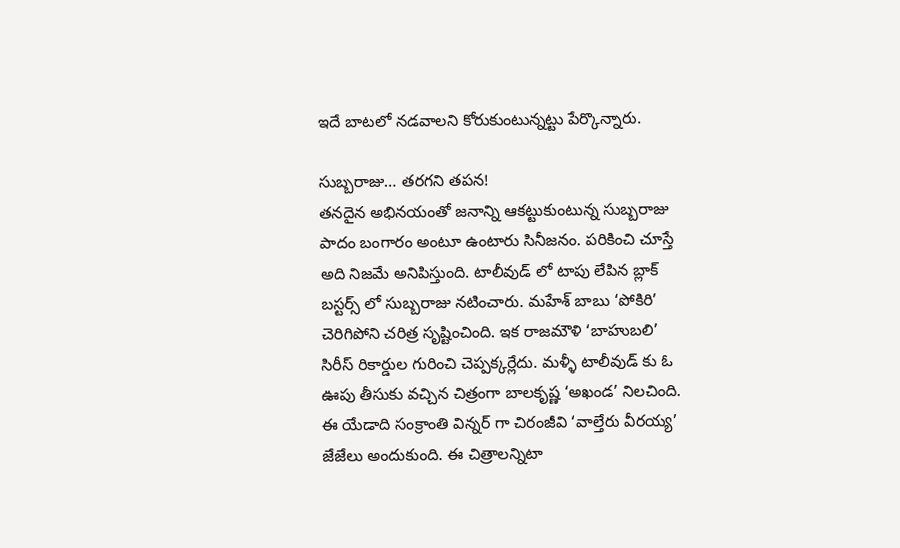ఇదే బాటలో నడవాలని కోరుకుంటున్నట్టు పేర్కొన్నారు.

సుబ్బరాజు… తరగని తపన!
తనదైన అభినయంతో జనాన్ని ఆకట్టుకుంటున్న సుబ్బరాజు పాదం బంగారం అంటూ ఉంటారు సినీజనం. పరికించి చూస్తే అది నిజమే అనిపిస్తుంది. టాలీవుడ్ లో టాపు లేపిన బ్లాక్ బస్టర్స్ లో సుబ్బరాజు నటించారు. మహేశ్ బాబు ‘పోకిరి’ చెరిగిపోని చరిత్ర సృష్టించింది. ఇక రాజమౌళి ‘బాహుబలి’ సిరీస్ రికార్డుల గురించి చెప్పక్కర్లేదు. మళ్ళీ టాలీవుడ్ కు ఓ ఊపు తీసుకు వచ్చిన చిత్రంగా బాలకృష్ణ ‘అఖండ’ నిలచింది. ఈ యేడాది సంక్రాంతి విన్నర్ గా చిరంజీవి ‘వాల్తేరు వీరయ్య’ జేజేలు అందుకుంది. ఈ చిత్రాలన్నిటా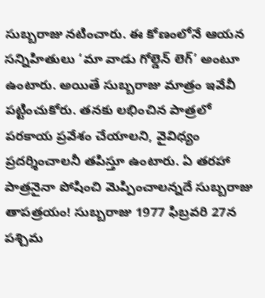సుబ్బరాజు నటించారు. ఈ కోణంలోనే ఆయన సన్నిహితులు ‘మా వాడు గోల్డెన్ లెగ్’ అంటూ ఉంటారు. అయితే సుబ్బరాజు మాత్రం ఇవేవీ పట్టించుకోరు. తనకు లభించిన పాత్రలో పరకాయ ప్రవేశం చేయాలని, వైవిధ్యం ప్రదర్శించాలనీ తపిస్తూ ఉంటారు. ఏ తరహా పాత్రనైనా పోషించి మెప్పించాలన్నదే సుబ్బరాజు తాపత్రయం! సుబ్బరాజు 1977 ఫిబ్రవరి 27న పశ్చిమ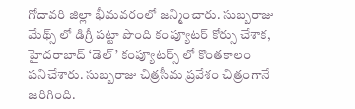గోదావరి జిల్లా భీమవరంలో జన్మించారు. సుబ్బరాజు మేథ్స్ లో డిగ్రీ పట్టా పొంది కంప్యూటర్ కోర్సు చేశాక, హైదరాబాద్ ‘డెల్’ కంప్యూటర్స్ లో కొంతకాలం పనిచేశారు. సుబ్బరాజు చిత్రసీమ ప్రవేశం చిత్రంగానే జరిగింది.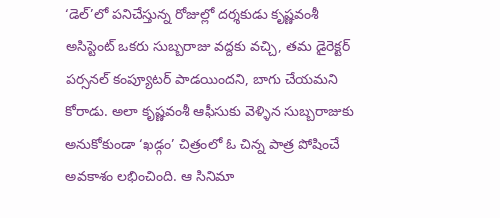‘డెల్’లో పనిచేస్తున్న రోజుల్లో దర్శకుడు కృష్ణవంశీ అసిస్టెంట్ ఒకరు సుబ్బరాజు వద్దకు వచ్చి, తమ డైరెక్టర్ పర్సనల్ కంప్యూటర్ పాడయిందని, బాగు చేయమని కోరాడు. అలా కృష్ణవంశీ ఆఫీసుకు వెళ్ళిన సుబ్బరాజుకు అనుకోకుండా ‘ఖడ్గం’ చిత్రంలో ఓ చిన్న పాత్ర పోషించే అవకాశం లభించింది. ఆ సినిమా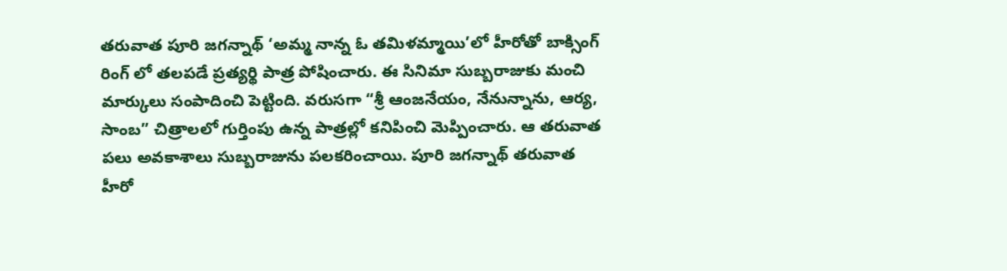తరువాత పూరి జగన్నాథ్ ‘అమ్మ నాన్న ఓ తమిళమ్మాయి’లో హీరోతో బాక్సింగ్ రింగ్ లో తలపడే ప్రత్యర్థి పాత్ర పోషించారు. ఈ సినిమా సుబ్బరాజుకు మంచి మార్కులు సంపాదించి పెట్టింది. వరుసగా “శ్రీ ఆంజనేయం, నేనున్నాను, ఆర్య, సాంబ” చిత్రాలలో గుర్తింపు ఉన్న పాత్రల్లో కనిపించి మెప్పించారు. ఆ తరువాత పలు అవకాశాలు సుబ్బరాజును పలకరించాయి. పూరి జగన్నాథ్ తరువాత హీరో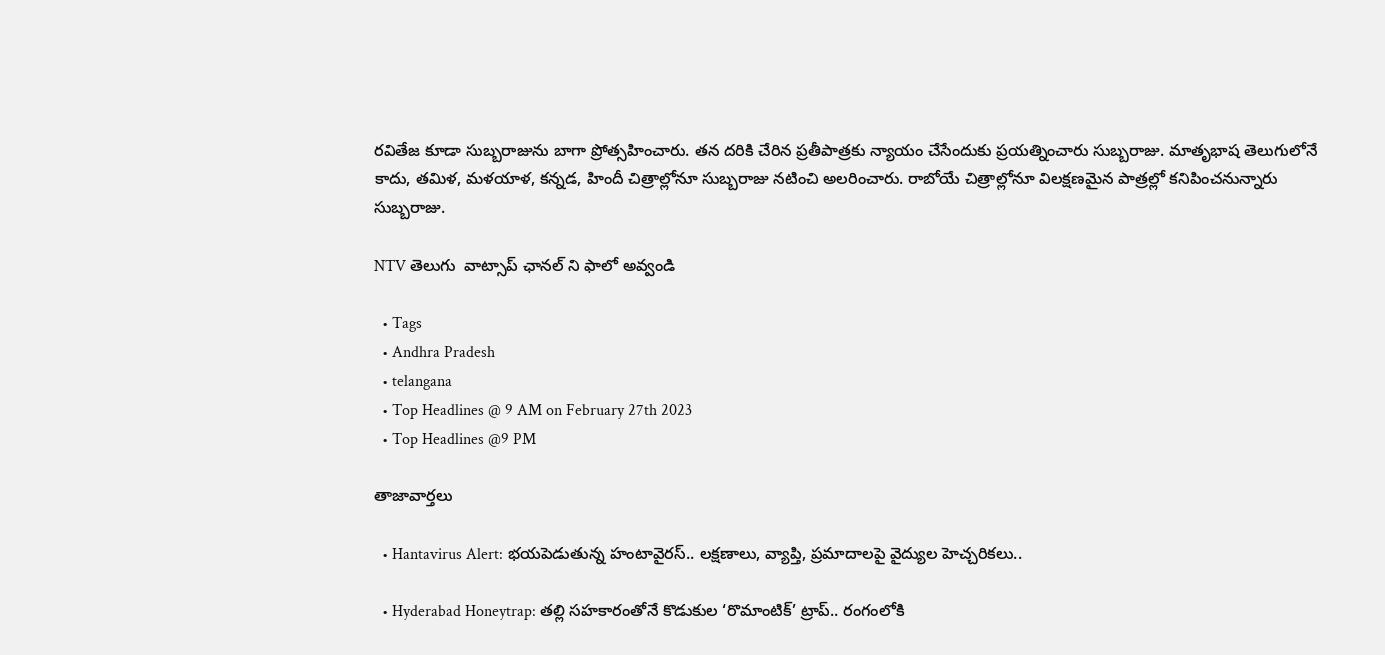రవితేజ కూడా సుబ్బరాజును బాగా ప్రోత్సహించారు. తన దరికి చేరిన ప్రతీపాత్రకు న్యాయం చేసేందుకు ప్రయత్నించారు సుబ్బరాజు. మాతృభాష తెలుగులోనే కాదు, తమిళ, మళయాళ, కన్నడ, హిందీ చిత్రాల్లోనూ సుబ్బరాజు నటించి అలరించారు. రాబోయే చిత్రాల్లోనూ విలక్షణమైన పాత్రల్లో కనిపించనున్నారు సుబ్బరాజు.

NTV తెలుగు  వాట్సాప్ ఛానల్ ని ఫాలో అవ్వండి

  • Tags
  • Andhra Pradesh
  • telangana
  • Top Headlines @ 9 AM on February 27th 2023
  • Top Headlines @9 PM

తాజావార్తలు

  • Hantavirus Alert: భయపెడుతున్న హంటావైరస్.. లక్షణాలు, వ్యాప్తి, ప్రమాదాలపై వైద్యుల హెచ్చరికలు..

  • Hyderabad Honeytrap: తల్లి సహకారంతోనే కొడుకుల ‘రొమాంటిక్’ ట్రాప్.. రంగంలోకి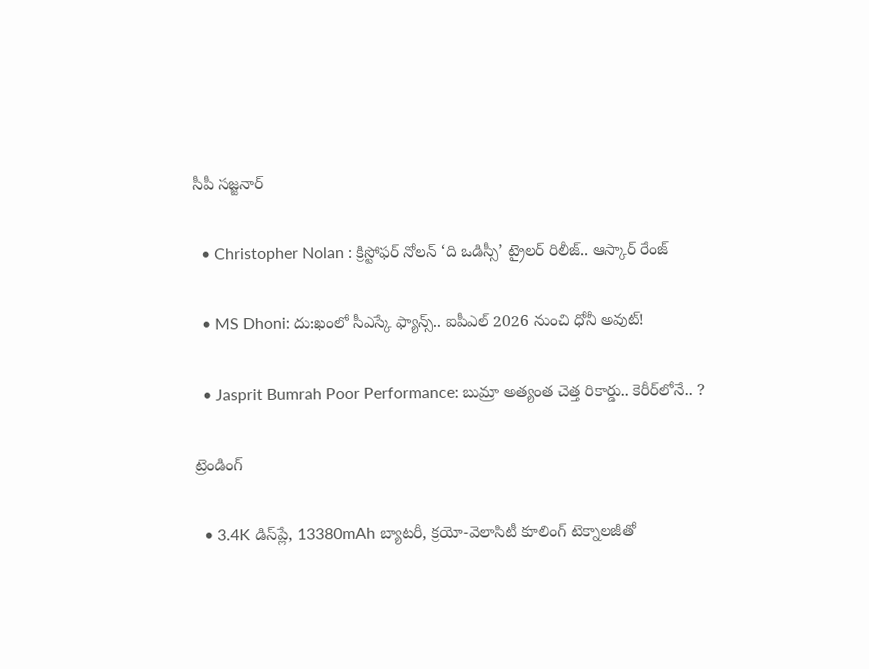సీపీ సజ్జనార్

  • Christopher Nolan : క్రిస్టోఫర్ నోలన్ ‘ది ఒడిస్సీ’ ట్రైలర్ రిలీజ్.. ఆస్కార్ రేంజ్

  • MS Dhoni: దు:ఖంలో సీఎస్కే ఫ్యాన్స్.. ఐపీఎల్ 2026 నుంచి ధోనీ అవుట్!

  • Jasprit Bumrah Poor Performance: బుమ్రా అత్యంత చెత్త రికార్డు.. కెరీర్‌లోనే.. ?

ట్రెండింగ్‌

  • 3.4K డిస్‌ప్లే, 13380mAh బ్యాటరీ, క్రయో-వెలాసిటీ కూలింగ్ టెక్నాలజీతో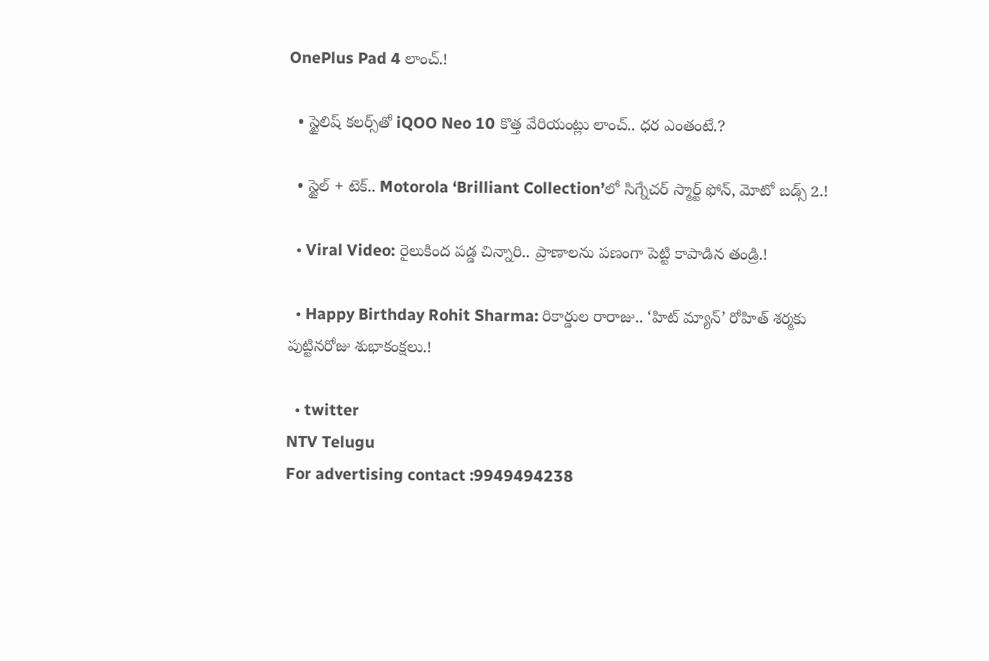OnePlus Pad 4 లాంచ్.!

  • స్టైలిష్ కలర్స్‌తో iQOO Neo 10 కొత్త వేరియంట్లు లాంచ్.. ధర ఎంతంటే.?

  • స్టైల్ + టెక్.. Motorola ‘Brilliant Collection’లో సిగ్నేచర్ స్మార్ట్ ఫోన్, మోటో బడ్స్ 2.!

  • Viral Video: రైలుకింద పడ్డ చిన్నారి.. ప్రాణాలను పణంగా పెట్టి కాపాడిన తండ్రి.!

  • Happy Birthday Rohit Sharma: రికార్డుల రారాజు.. ‘హిట్‌ మ్యాన్’ రోహిత్ శర్మకు పుట్టినరోజు శుభాకంక్షలు.!

  • twitter
NTV Telugu
For advertising contact :9949494238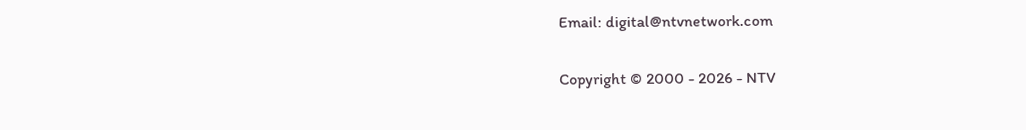Email: digital@ntvnetwork.com

Copyright © 2000 - 2026 - NTV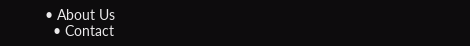• About Us
  • Contact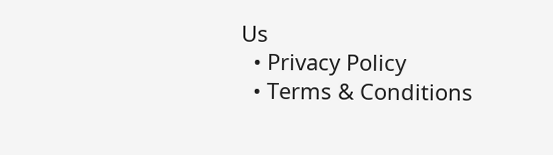Us
  • Privacy Policy
  • Terms & Conditions